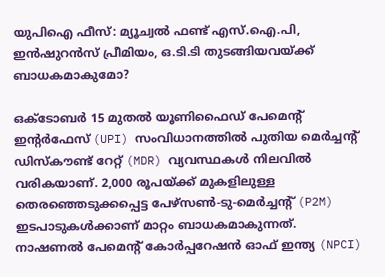യുപിഐ ഫീസ്: മ്യൂച്വൽ ഫണ്ട് എസ്.ഐ.പി, ഇൻഷുറൻസ് പ്രീമിയം, ഒ.ടി.ടി തുടങ്ങിയവയ്ക്ക് ബാധകമാകുമോ?

ഒക്ടോബർ 15 മുതൽ യൂണിഫൈഡ് പേമെന്റ് ഇന്റർഫേസ് (UPI) സംവിധാനത്തിൽ പുതിയ മെർച്ചന്റ് ഡിസ്കൗണ്ട് റേറ്റ് (MDR) വ്യവസ്ഥകൾ നിലവിൽ വരികയാണ്. 2,000 രൂപയ്ക്ക് മുകളിലുള്ള തെരഞ്ഞെടുക്കപ്പെട്ട പേഴ്സൺ-ടു-മെർച്ചന്റ് (P2M) ഇടപാടുകൾക്കാണ് മാറ്റം ബാധകമാകുന്നത്. നാഷണൽ പേമെന്റ് കോർപ്പറേഷൻ ഓഫ് ഇന്ത്യ (NPCI)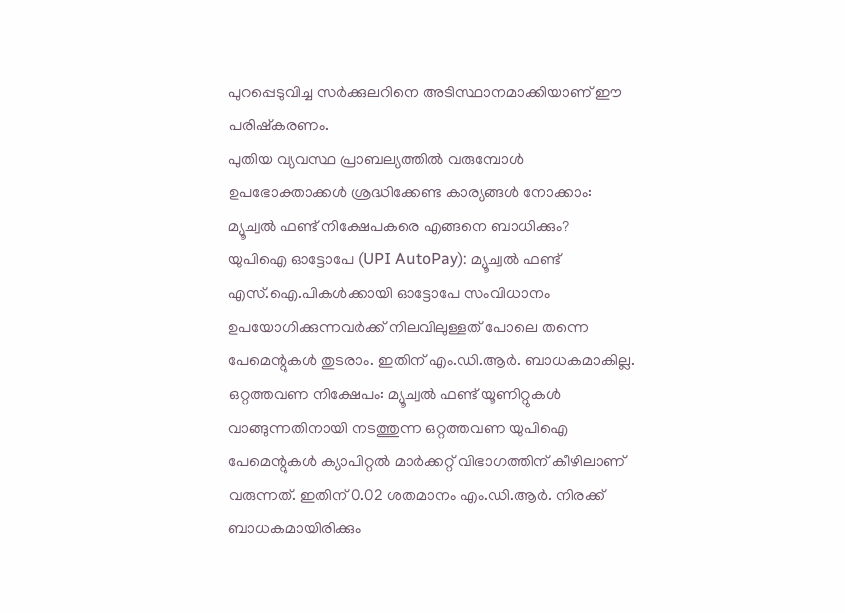പുറപ്പെടുവിച്ച സർക്കുലറിനെ അടിസ്ഥാനമാക്കിയാണ് ഈ പരിഷ്കരണം.
പുതിയ വ്യവസ്ഥ പ്രാബല്യത്തിൽ വരുമ്പോൾ ഉപഭോക്താക്കൾ ശ്രദ്ധിക്കേണ്ട കാര്യങ്ങൾ നോക്കാം:
മ്യൂച്വൽ ഫണ്ട് നിക്ഷേപകരെ എങ്ങനെ ബാധിക്കും?
യുപിഐ ഓട്ടോപേ (UPI AutoPay): മ്യൂച്വൽ ഫണ്ട് എസ്.ഐ.പികൾക്കായി ഓട്ടോപേ സംവിധാനം ഉപയോഗിക്കുന്നവർക്ക് നിലവിലുള്ളത് പോലെ തന്നെ പേമെന്റുകൾ തുടരാം. ഇതിന് എം.ഡി.ആർ. ബാധകമാകില്ല.
ഒറ്റത്തവണ നിക്ഷേപം: മ്യൂച്വൽ ഫണ്ട് യൂണിറ്റുകൾ വാങ്ങുന്നതിനായി നടത്തുന്ന ഒറ്റത്തവണ യുപിഐ പേമെന്റുകൾ ക്യാപിറ്റൽ മാർക്കറ്റ് വിഭാഗത്തിന് കീഴിലാണ് വരുന്നത്. ഇതിന് 0.02 ശതമാനം എം.ഡി.ആർ. നിരക്ക് ബാധകമായിരിക്കും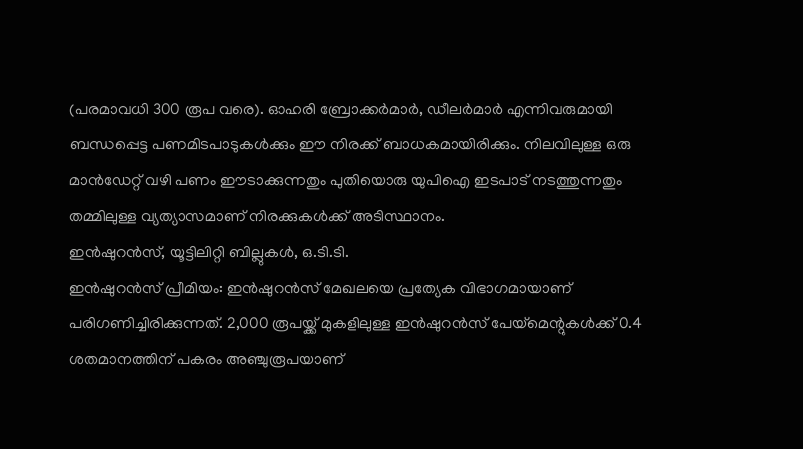(പരമാവധി 300 രൂപ വരെ). ഓഹരി ബ്രോക്കർമാർ, ഡീലർമാർ എന്നിവരുമായി ബന്ധപ്പെട്ട പണമിടപാടുകൾക്കും ഈ നിരക്ക് ബാധകമായിരിക്കും. നിലവിലുള്ള ഒരു മാൻഡേറ്റ് വഴി പണം ഈടാക്കുന്നതും പുതിയൊരു യുപിഐ ഇടപാട് നടത്തുന്നതും തമ്മിലുള്ള വ്യത്യാസമാണ് നിരക്കുകൾക്ക് അടിസ്ഥാനം.
ഇൻഷുറൻസ്, യൂട്ടിലിറ്റി ബില്ലുകൾ, ഒ.ടി.ടി.
ഇൻഷുറൻസ് പ്രീമിയം: ഇൻഷുറൻസ് മേഖലയെ പ്രത്യേക വിഭാഗമായാണ് പരിഗണിച്ചിരിക്കുന്നത്. 2,000 രൂപയ്ക്ക് മുകളിലുള്ള ഇൻഷുറൻസ് പേയ്മെന്റുകൾക്ക് 0.4 ശതമാനത്തിന് പകരം അഞ്ചുരൂപയാണ്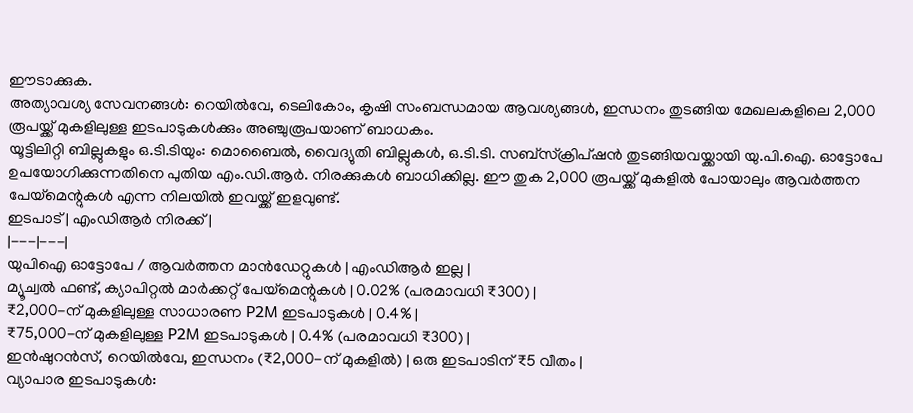ഈടാക്കുക.
അത്യാവശ്യ സേവനങ്ങൾ: റെയിൽവേ, ടെലികോം, കൃഷി സംബന്ധമായ ആവശ്യങ്ങൾ, ഇന്ധനം തുടങ്ങിയ മേഖലകളിലെ 2,000 രൂപയ്ക്ക് മുകളിലുള്ള ഇടപാടുകൾക്കും അഞ്ചുരൂപയാണ് ബാധകം.
യൂട്ടിലിറ്റി ബില്ലുകളും ഒ.ടി.ടിയും: മൊബൈൽ, വൈദ്യുതി ബില്ലുകൾ, ഒ.ടി.ടി. സബ്സ്ക്രിപ്ഷൻ തുടങ്ങിയവയ്ക്കായി യു.പി.ഐ. ഓട്ടോപേ ഉപയോഗിക്കുന്നതിനെ പുതിയ എം.ഡി.ആർ. നിരക്കുകൾ ബാധിക്കില്ല. ഈ തുക 2,000 രൂപയ്ക്ക് മുകളിൽ പോയാലും ആവർത്തന പേയ്മെന്റുകൾ എന്ന നിലയിൽ ഇവയ്ക്ക് ഇളവുണ്ട്.
ഇടപാട് | എംഡിആർ നിരക്ക് |
|---|---|
യുപിഐ ഓട്ടോപേ / ആവർത്തന മാൻഡേറ്റുകൾ | എംഡിആർ ഇല്ല |
മ്യൂച്വൽ ഫണ്ട്, ക്യാപിറ്റൽ മാർക്കറ്റ് പേയ്മെന്റുകൾ | 0.02% (പരമാവധി ₹300) |
₹2,000-ന് മുകളിലുള്ള സാധാരണ P2M ഇടപാടുകൾ | 0.4% |
₹75,000-ന് മുകളിലുള്ള P2M ഇടപാടുകൾ | 0.4% (പരമാവധി ₹300) |
ഇൻഷുറൻസ്, റെയിൽവേ, ഇന്ധനം (₹2,000-ന് മുകളിൽ) | ഒരു ഇടപാടിന് ₹5 വീതം |
വ്യാപാര ഇടപാടുകൾ: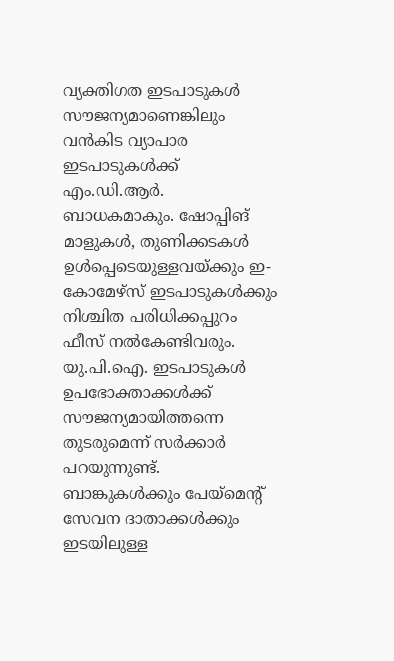വ്യക്തിഗത ഇടപാടുകൾ സൗജന്യമാണെങ്കിലും വൻകിട വ്യാപാര ഇടപാടുകൾക്ക് എം.ഡി.ആർ. ബാധകമാകും. ഷോപ്പിങ് മാളുകൾ, തുണിക്കടകൾ ഉൾപ്പെടെയുള്ളവയ്ക്കും ഇ-കോമേഴ്സ് ഇടപാടുകൾക്കും നിശ്ചിത പരിധിക്കപ്പുറം ഫീസ് നൽകേണ്ടിവരും. യു.പി.ഐ. ഇടപാടുകൾ ഉപഭോക്താക്കൾക്ക് സൗജന്യമായിത്തന്നെ തുടരുമെന്ന് സർക്കാർ പറയുന്നുണ്ട്. ബാങ്കുകൾക്കും പേയ്മെന്റ് സേവന ദാതാക്കൾക്കും ഇടയിലുള്ള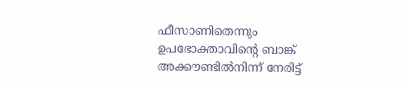ഫീസാണിതെന്നും ഉപഭോക്താവിന്റെ ബാങ്ക് അക്കൗണ്ടിൽനിന്ന് നേരിട്ട്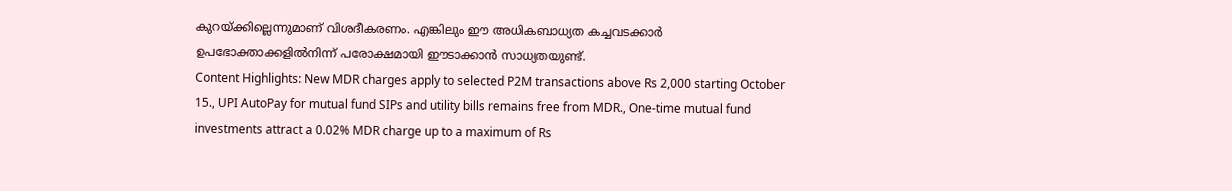കുറയ്ക്കില്ലെന്നുമാണ് വിശദീകരണം. എങ്കിലും ഈ അധികബാധ്യത കച്ചവടക്കാർ ഉപഭോക്താക്കളിൽനിന്ന് പരോക്ഷമായി ഈടാക്കാൻ സാധ്യതയുണ്ട്.
Content Highlights: New MDR charges apply to selected P2M transactions above Rs 2,000 starting October 15., UPI AutoPay for mutual fund SIPs and utility bills remains free from MDR., One-time mutual fund investments attract a 0.02% MDR charge up to a maximum of Rs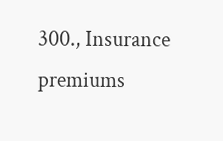300., Insurance premiums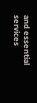and essential services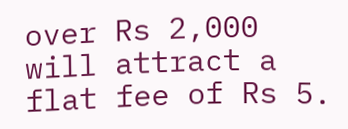over Rs 2,000 will attract a flat fee of Rs 5.